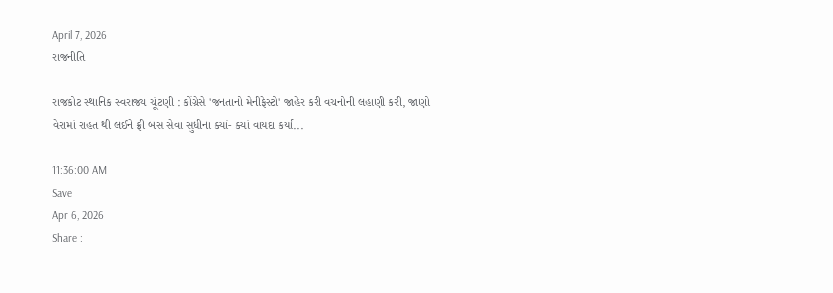April 7, 2026
રાજનીતિ

રાજકોટ સ્થાનિક સ્વરાજ્ય ચૂંટણી : કોંગ્રેસે 'જનતાનો મેનીફેસ્ટો' જાહેર કરી વચનોની લહાણી કરી, જાણો વેરામાં રાહત થી લઈને ફ્રી બસ સેવા સુધીના ક્યાં- ક્યાં વાયદા કર્યા...

11:36:00 AM
Save
Apr 6, 2026
Share :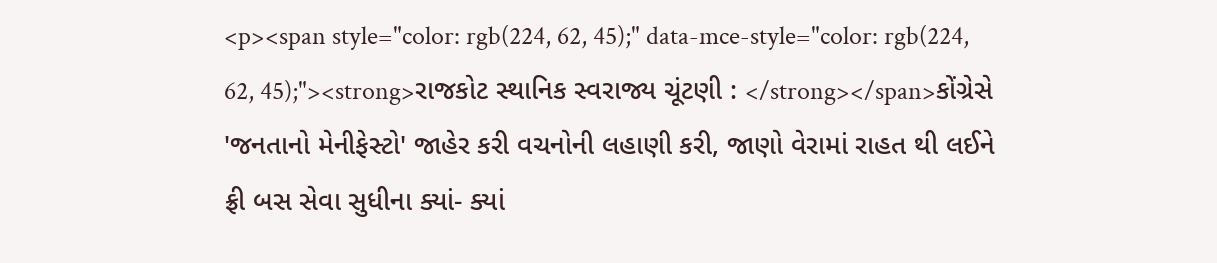<p><span style="color: rgb(224, 62, 45);" data-mce-style="color: rgb(224, 62, 45);"><strong>રાજકોટ સ્થાનિક સ્વરાજ્ય ચૂંટણી : </strong></span>કોંગ્રેસે 'જનતાનો મેનીફેસ્ટો' જાહેર કરી વચનોની લહાણી કરી, જાણો વેરામાં રાહત થી લઈને ફ્રી બસ સેવા સુધીના ક્યાં- ક્યાં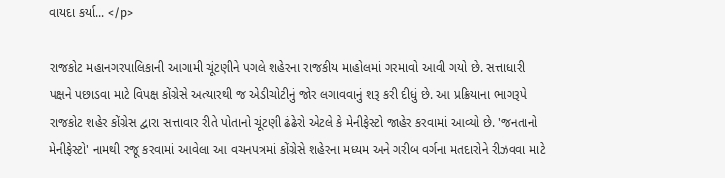વાયદા કર્યા... </p>

રાજકોટ મહાનગરપાલિકાની આગામી ચૂંટણીને પગલે શહેરના રાજકીય માહોલમાં ગરમાવો આવી ગયો છે. સત્તાધારી પક્ષને પછાડવા માટે વિપક્ષ કોંગ્રેસે અત્યારથી જ એડીચોટીનું જોર લગાવવાનું શરૂ કરી દીધું છે. આ પ્રક્રિયાના ભાગરૂપે રાજકોટ શહેર કોંગ્રેસ દ્વારા સત્તાવાર રીતે પોતાનો ચૂંટણી ઢંઢેરો એટલે કે મેનીફેસ્ટો જાહેર કરવામાં આવ્યો છે. 'જનતાનો મેનીફેસ્ટો' નામથી રજૂ કરવામાં આવેલા આ વચનપત્રમાં કોંગ્રેસે શહેરના મધ્યમ અને ગરીબ વર્ગના મતદારોને રીઝવવા માટે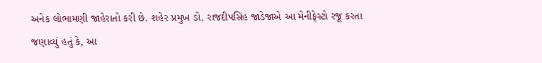અનેક લોભામણી જાહેરાતો કરી છે. શહેર પ્રમુખ ડો. રાજદીપસિંહ જાડેજાએ આ મેનીફેસ્ટો રજૂ કરતા જણાવ્યું હતું કે, આ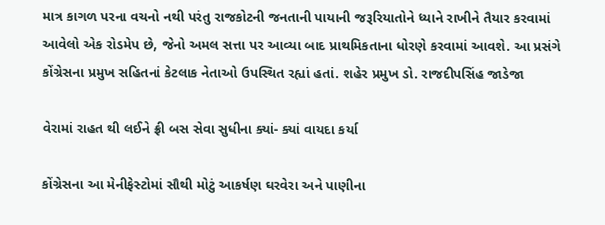માત્ર કાગળ પરના વચનો નથી પરંતુ રાજકોટની જનતાની પાયાની જરૂરિયાતોને ધ્યાને રાખીને તૈયાર કરવામાં આવેલો એક રોડમેપ છે, જેનો અમલ સત્તા પર આવ્યા બાદ પ્રાથમિકતાના ધોરણે કરવામાં આવશે. આ પ્રસંગે કોંગ્રેસના પ્રમુખ સહિતનાં કેટલાક નેતાઓ ઉપસ્થિત રહ્યાં હતાં. શહેર પ્રમુખ ડો. રાજદીપસિંહ જાડેજા

વેરામાં રાહત થી લઈને ફ્રી બસ સેવા સુધીના ક્યાં- ક્યાં વાયદા કર્યા

કોંગ્રેસના આ મેનીફેસ્ટોમાં સૌથી મોટું આકર્ષણ ઘરવેરા અને પાણીના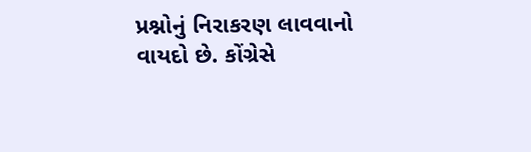પ્રશ્નોનું નિરાકરણ લાવવાનો વાયદો છે. કોંગ્રેસે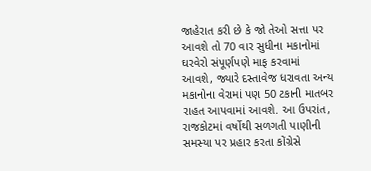જાહેરાત કરી છે કે જો તેઓ સત્તા પર આવશે તો 70 વાર સુધીના મકાનોમાં ઘરવેરો સંપૂર્ણપણે માફ કરવામાં આવશે, જ્યારે દસ્તાવેજ ધરાવતા અન્ય મકાનોના વેરામાં પણ 50 ટકાની માતબર રાહત આપવામાં આવશે. આ ઉપરાંત, રાજકોટમાં વર્ષોથી સળગતી પાણીની સમસ્યા પર પ્રહાર કરતા કોંગ્રેસે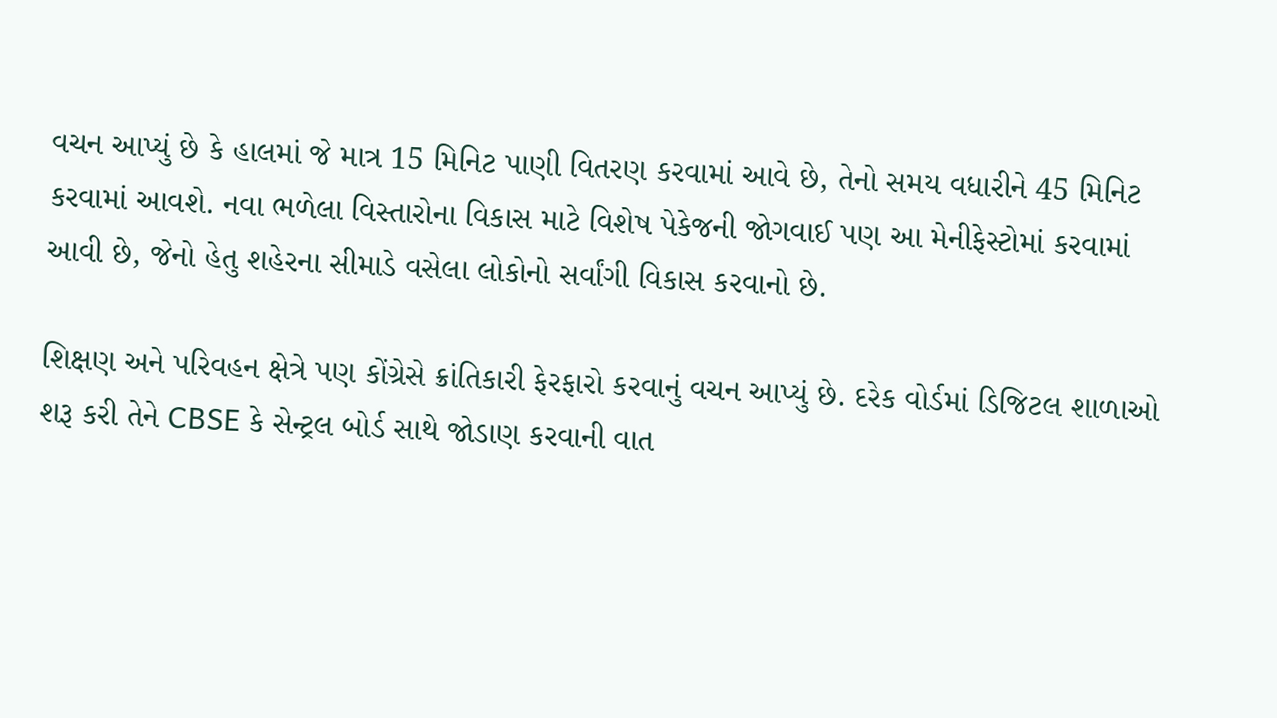વચન આપ્યું છે કે હાલમાં જે માત્ર 15 મિનિટ પાણી વિતરણ કરવામાં આવે છે, તેનો સમય વધારીને 45 મિનિટ કરવામાં આવશે. નવા ભળેલા વિસ્તારોના વિકાસ માટે વિશેષ પેકેજની જોગવાઈ પણ આ મેનીફેસ્ટોમાં કરવામાં આવી છે, જેનો હેતુ શહેરના સીમાડે વસેલા લોકોનો સર્વાંગી વિકાસ કરવાનો છે.

શિક્ષણ અને પરિવહન ક્ષેત્રે પણ કોંગ્રેસે ક્રાંતિકારી ફેરફારો કરવાનું વચન આપ્યું છે. દરેક વોર્ડમાં ડિજિટલ શાળાઓ શરૂ કરી તેને CBSE કે સેન્ટ્રલ બોર્ડ સાથે જોડાણ કરવાની વાત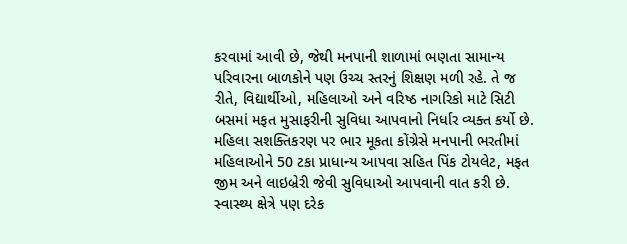કરવામાં આવી છે, જેથી મનપાની શાળામાં ભણતા સામાન્ય પરિવારના બાળકોને પણ ઉચ્ચ સ્તરનું શિક્ષણ મળી રહે. તે જ રીતે, વિદ્યાર્થીઓ, મહિલાઓ અને વરિષ્ઠ નાગરિકો માટે સિટી બસમાં મફત મુસાફરીની સુવિધા આપવાનો નિર્ધાર વ્યક્ત કર્યો છે. મહિલા સશક્તિકરણ પર ભાર મૂકતા કોંગ્રેસે મનપાની ભરતીમાં મહિલાઓને 50 ટકા પ્રાધાન્ય આપવા સહિત પિંક ટોયલેટ, મફત જીમ અને લાઇબ્રેરી જેવી સુવિધાઓ આપવાની વાત કરી છે. સ્વાસ્થ્ય ક્ષેત્રે પણ દરેક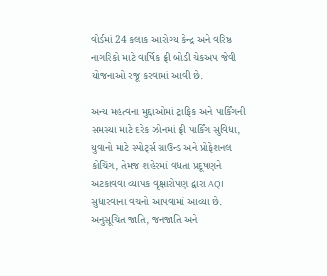વોર્ડમાં 24 કલાક આરોગ્ય કેન્દ્ર અને વરિષ્ઠ નાગરિકો માટે વાર્ષિક ફ્રી બોડી ચેકઅપ જેવી યોજનાઓ રજૂ કરવામાં આવી છે.

અન્ય મહત્વના મુદ્દાઓમાં ટ્રાફિક અને પાર્કિંગની સમસ્યા માટે દરેક ઝોનમાં ફ્રી પાર્કિંગ સુવિધા, યુવાનો માટે સ્પોર્ટ્સ ગ્રાઉન્ડ અને પ્રોફેશનલ કોચિંગ, તેમજ શહેરમાં વધતા પ્રદૂષણને અટકાવવા વ્યાપક વૃક્ષારોપણ દ્વારા AQI સુધારવાના વચનો આપવામાં આવ્યા છે. અનુસૂચિત જાતિ, જનજાતિ અને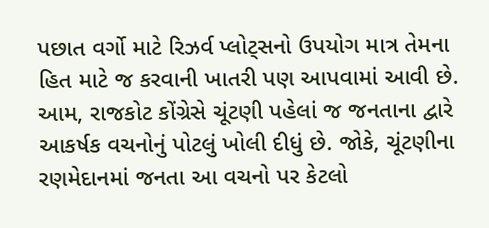પછાત વર્ગો માટે રિઝર્વ પ્લોટ્સનો ઉપયોગ માત્ર તેમના હિત માટે જ કરવાની ખાતરી પણ આપવામાં આવી છે. આમ, રાજકોટ કોંગ્રેસે ચૂંટણી પહેલાં જ જનતાના દ્વારે આકર્ષક વચનોનું પોટલું ખોલી દીધું છે. જોકે, ચૂંટણીના રણમેદાનમાં જનતા આ વચનો પર કેટલો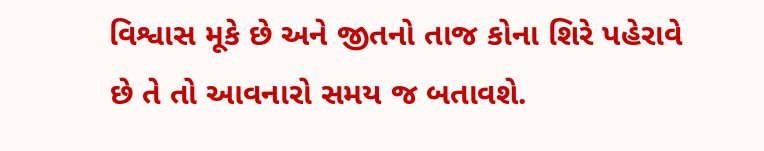વિશ્વાસ મૂકે છે અને જીતનો તાજ કોના શિરે પહેરાવે છે તે તો આવનારો સમય જ બતાવશે.